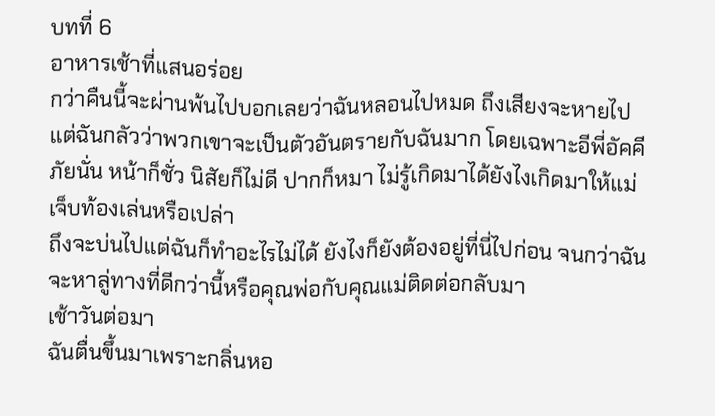บทที่ 6
อาหารเช้าที่แสนอร่อย
กว่าคืนนี้จะผ่านพ้นไปบอกเลยว่าฉันหลอนไปหมด ถึงเสียงจะหายไปแต่ฉันกลัวว่าพวกเขาจะเป็นตัวอันตรายกับฉันมาก โดยเฉพาะอีพี่อัคคีภัยนั่น หน้าก็ชั่ว นิสัยก็ไม่ดี ปากก็หมา ไม่รู้เกิดมาได้ยังไงเกิดมาให้แม่เจ็บท้องเล่นหรือเปล่า
ถึงจะบ่นไปแต่ฉันก็ทำอะไรไม่ได้ ยังไงก็ยังต้องอยู่ที่นี่ไปก่อน จนกว่าฉันจะหาลู่ทางที่ดีกว่านี้หรือคุณพ่อกับคุณแม่ติดต่อกลับมา
เช้าวันต่อมา
ฉันตื่นขึ้นมาเพราะกลิ่นหอ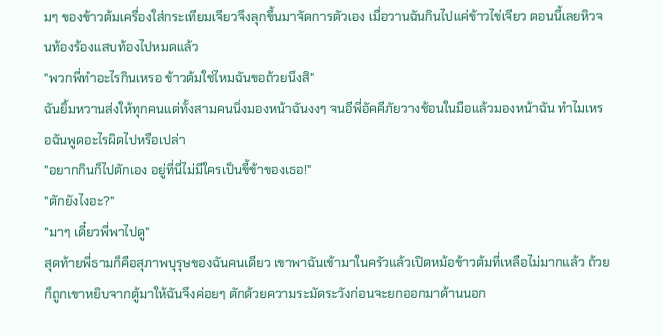มๆ ของข้าวต้มเครื่องใส่กระเทียมเจียวจึงลุกขึ้นมาจัดการตัวเอง เมื่อวานฉันกินไปแค่ข้าวไข่เจียว ตอนนี้เลยหิวจนท้องร้องแสบท้องไปหมดแล้ว
"พวกพี่ทำอะไรกินเหรอ ข้าวต้มใช่ไหมฉันขอถ้วยนึงสิ"
ฉันยิ้มหวานส่งให้ทุกคนแต่ทั้งสามคนนิ่งมองหน้าฉันงงๆ จนอีพี่อัคคีภัยวางช้อนในมือแล้วมองหน้าฉัน ทำไมเหรอฉันพูดอะไรผิดไปหรือเปล่า
"อยากกินก็ไปตักเอง อยู่ที่นี่ไม่มีใครเป็นขี้ข้าของเธอ!"
"ตักยังไงอะ?"
"มาๆ เดี๋ยวพี่พาไปดู"
สุดท้ายพี่ธามก็คือสุภาพบุรุษของฉันคนเดียว เขาพาฉันเข้ามาในครัวแล้วเปิดหม้อข้าวต้มที่เหลือไม่มากแล้ว ถ้วยก็ถูกเขาหยิบจากตู้มาให้ฉันจึงค่อยๆ ตักด้วยความระมัดระวังก่อนจะยกออกมาด้านนอก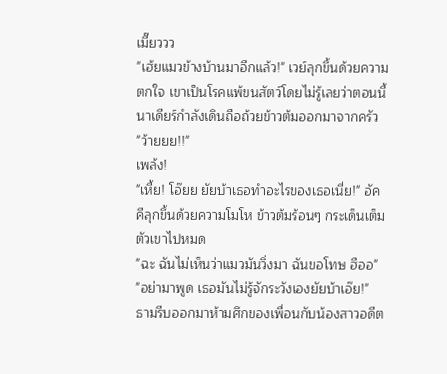เมี๊ยววว
"เฮ้ยแมวข้างบ้านมาอีกแล้ว!" เวย์ลุกขึ้นด้วยความตกใจ เขาเป็นโรคแพ้ขนสัตว์โดยไม่รู้เลยว่าตอนนี้นาเดียร์กำลังเดินถือถ้วยข้าวต้มออกมาจากครัว
"ว้ายยย!!"
เพล้ง!
"เหี้ย! โอ๊ยย ยัยบ้าเธอทำอะไรของเธอเนี่ย!" อัคคีลุกขึ้นด้วยความโมโห ข้าวต้มร้อนๆ กระเด็นเต็มตัวเขาไปหมด
"ฉะ ฉันไม่เห็นว่าแมวมันวิ่งมา ฉันขอโทษ ฮืออ"
"อย่ามาพูด เธอมันไม่รู้จักระวังเองยัยบ้าเอ๊ย!"
ธามรีบออกมาห้ามศึกของเพื่อนกับน้องสาวอดีต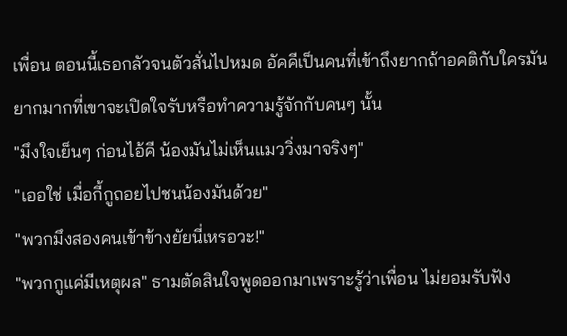เพื่อน ตอนนี้เธอกลัวจนตัวสั่นไปหมด อัคคีเป็นคนที่เข้าถึงยากถ้าอคติกับใครมันยากมากที่เขาจะเปิดใจรับหรือทำความรู้จักกับคนๆ นั้น
"มึงใจเย็นๆ ก่อนไอ้คี น้องมันไม่เห็นแมววิ่งมาจริงๆ"
"เออใช่ เมื่อกี้กูถอยไปชนน้องมันด้วย"
"พวกมึงสองคนเข้าข้างยัยนี่เหรอวะ!"
"พวกกูแค่มีเหตุผล" ธามตัดสินใจพูดออกมาเพราะรู้ว่าเพื่อน ไม่ยอมรับฟัง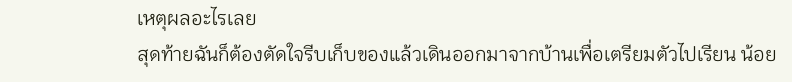เหตุผลอะไรเลย
สุดท้ายฉันก็ต้องตัดใจรีบเก็บของแล้วเดินออกมาจากบ้านเพื่อเตรียมตัวไปเรียน น้อย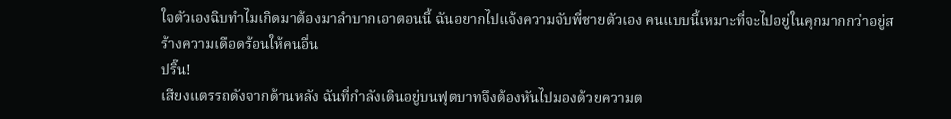ใจตัวเองฉิบทำไมเกิดมาต้องมาลำบากเอาตอนนี้ ฉันอยากไปแจ้งความจับพี่ชายตัวเอง คนแบบนี้เหมาะที่จะไปอยู่ในคุกมากกว่าอยู่สร้างความเดือดร้อนให้คนอื่น
ปริ๊น!
เสียงแตรรถดังจากด้านหลัง ฉันที่กำลังเดินอยู่บนฟุตบาทจึงต้องหันไปมองด้วยความต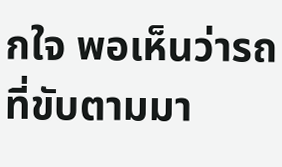กใจ พอเห็นว่ารถที่ขับตามมา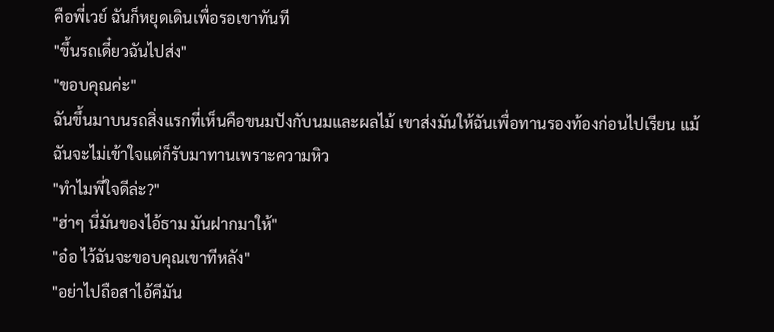คือพี่เวย์ ฉันก็หยุดเดินเพื่อรอเขาทันที
"ขึ้นรถเดี๋ยวฉันไปส่ง"
"ขอบคุณค่ะ"
ฉันขึ้นมาบนรถสิ่งแรกที่เห็นคือขนมปังกับนมและผลไม้ เขาส่งมันให้ฉันเพื่อทานรองท้องก่อนไปเรียน แม้ฉันจะไม่เข้าใจแต่ก็รับมาทานเพราะความหิว
"ทำไมพี่ใจดีล่ะ?"
"ฮ่าๆ นี่มันของไอ้ธาม มันฝากมาให้"
"อ๋อ ไว้ฉันจะขอบคุณเขาทีหลัง"
"อย่าไปถือสาไอ้คีมัน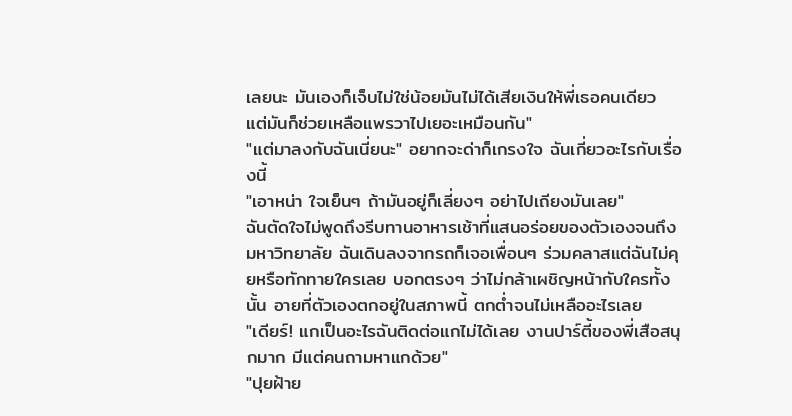เลยนะ มันเองก็เจ็บไม่ใช่น้อยมันไม่ได้เสียเงินให้พี่เธอคนเดียว แต่มันก็ช่วยเหลือแพรวาไปเยอะเหมือนกัน"
"แต่มาลงกับฉันเนี่ยนะ" อยากจะด่าก็เกรงใจ ฉันเกี่ยวอะไรกับเรื่องนี้
"เอาหน่า ใจเย็นๆ ถ้ามันอยู่ก็เลี่ยงๆ อย่าไปเถียงมันเลย"
ฉันตัดใจไม่พูดถึงรีบทานอาหารเช้าที่แสนอร่อยของตัวเองจนถึงมหาวิทยาลัย ฉันเดินลงจากรถก็เจอเพื่อนๆ ร่วมคลาสแต่ฉันไม่คุยหรือทักทายใครเลย บอกตรงๆ ว่าไม่กล้าเผชิญหน้ากับใครทั้งนั้น อายที่ตัวเองตกอยู่ในสภาพนี้ ตกต่ำจนไม่เหลืออะไรเลย
"เดียร์! แกเป็นอะไรฉันติดต่อแกไม่ได้เลย งานปาร์ตี้ของพี่เสือสนุกมาก มีแต่คนถามหาแกด้วย"
"ปุยฝ้าย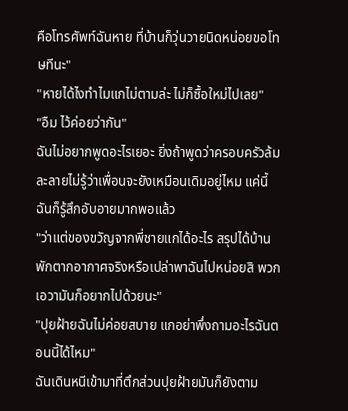คือโทรศัพท์ฉันหาย ที่บ้านก็วุ่นวายนิดหน่อยขอโทษทีนะ"
"หายได้ไงทำไมแกไม่ตามล่ะ ไม่ก็ซื้อใหม่ไปเลย"
"อืม ไว้ค่อยว่ากัน"
ฉันไม่อยากพูดอะไรเยอะ ยิ่งถ้าพูดว่าครอบครัวล้มละลายไม่รู้ว่าเพื่อนจะยังเหมือนเดิมอยู่ไหม แค่นี้ฉันก็รู้สึกอับอายมากพอแล้ว
"ว่าแต่ของขวัญจากพี่ชายแกได้อะไร สรุปได้บ้านพักตากอากาศจริงหรือเปล่าพาฉันไปหน่อยสิ พวกเอวามันก็อยากไปด้วยนะ"
"ปุยฝ้ายฉันไม่ค่อยสบาย แกอย่าพึ่งถามอะไรฉันตอนนี้ได้ไหม"
ฉันเดินหนีเข้ามาที่ตึกส่วนปุยฝ้ายมันก็ยังตาม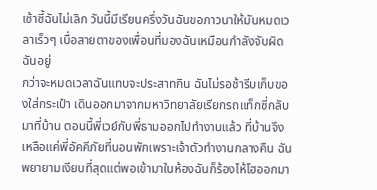เซ้าซี้ฉันไม่เลิก วันนี้มีเรียนครึ่งวันฉันขอภาวนาให้มันหมดเวลาเร็วๆ เบื่อสายตาของเพื่อนที่มองฉันเหมือนกำลังจับผิดฉันอยู่
กว่าจะหมดเวลาฉันแทบจะประสาทกิน ฉันไม่รอช้ารีบเก็บของใส่กระเป๋า เดินออกมาจากมหาวิทยาลัยเรียกรถแท็กซี่กลับมาที่บ้าน ตอนนี้พี่เวย์กับพี่ธามออกไปทำงานแล้ว ที่บ้านจึงเหลือแค่พี่อัคคีภัยที่นอนพักเพราะเจ้าตัวทำงานกลางคืน ฉันพยายามเงียบที่สุดแต่พอเข้ามาในห้องฉันก็ร้องไห้โฮออกมา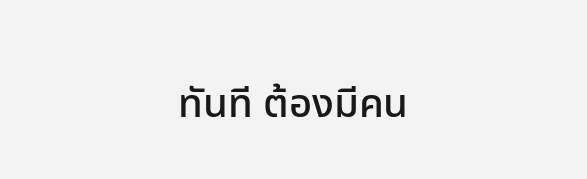ทันที ต้องมีคน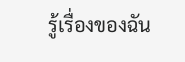รู้เรื่องของฉัน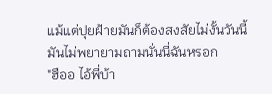แม้แต่ปุยฝ้ายมันก็ต้องสงสัยไม่งั้นวันนี้มันไม่พยายามถามนั่นนี่ฉันหรอก
"ฮืออ ไอ้พี่บ้า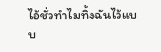ไอ้ชั่วทำไมทิ้งฉันไว้แบบ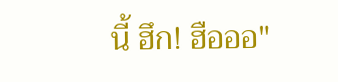นี้ ฮึก! ฮือออ"